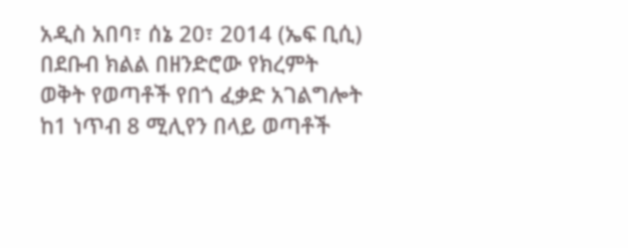አዲስ አበባ፣ ሰኔ 20፣ 2014 (ኤፍ ቢሲ) በደቡብ ክልል በዘንድሮው የክረምት ወቅት የወጣቶች የበጎ ፈቃድ አገልግሎት ከ1 ነጥብ 8 ሚሊየን በላይ ወጣቶች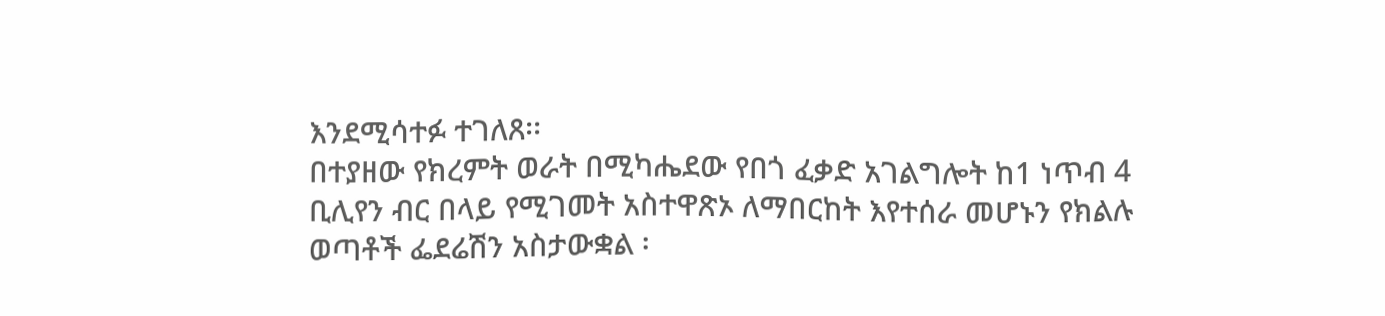እንደሚሳተፉ ተገለጸ፡፡
በተያዘው የክረምት ወራት በሚካሔደው የበጎ ፈቃድ አገልግሎት ከ1 ነጥብ 4 ቢሊየን ብር በላይ የሚገመት አስተዋጽኦ ለማበርከት እየተሰራ መሆኑን የክልሉ ወጣቶች ፌደሬሽን አስታውቋል ፡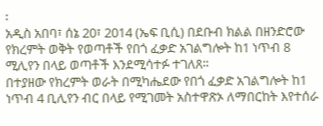፡
አዲስ አበባ፣ ሰኔ 20፣ 2014 (ኤፍ ቢሲ) በደቡብ ክልል በዘንድሮው የክረምት ወቅት የወጣቶች የበጎ ፈቃድ አገልግሎት ከ1 ነጥብ 8 ሚሊየን በላይ ወጣቶች እንደሚሳተፉ ተገለጸ፡፡
በተያዘው የክረምት ወራት በሚካሔደው የበጎ ፈቃድ አገልግሎት ከ1 ነጥብ 4 ቢሊየን ብር በላይ የሚገመት አስተዋጽኦ ለማበርከት እየተሰራ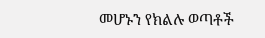መሆኑን የክልሉ ወጣቶች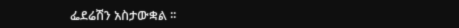ፌደሬሽን አስታውቋል ፡፡